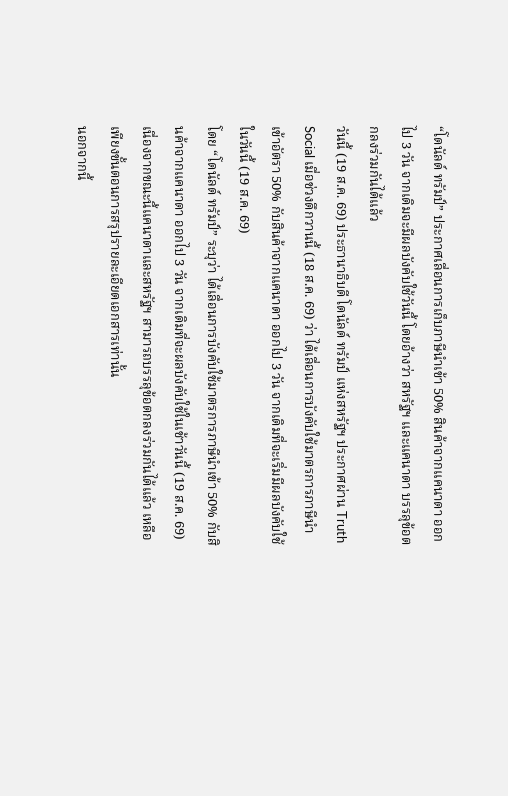“โดนัลด์ ทรัมป์” ประกาศเลื่อนการเก็บภาษีนำเข้า 50% สินค้าจากแคนาดา ออกไป 3 วัน จากเดิมจะมีผลบังคับใช้วันนี้ โดยอ้างว่า สหรัฐฯ และแคนาดา บรรลุข้อตกลงร่วมกันได้แล้ว
วันนี้ (19 ส.ค. 69) ประธานาธิบดี โดนัลด์ ทรัมป์ แห่งสหรัฐฯ ประกาศผ่าน Truth Social เมื่อช่วงดึกวานนี้ (18 ส.ค. 69) ว่า ได้เลื่อนการบังคับใช้มาตรการภาษีนำเข้าอัตรา 50% กับสินค้าจากแคนาดา ออกไป 3 วัน จากเดิมที่จะเริ่มมีผลบังคับใช้ในวันนี้ (19 ส.ค. 69)
โดย “โดนัลด์ ทรัมป์” ระบุว่า ได้เลื่อนการบังคับใช้มาตรการภาษีนำเข้า 50% กับสินค้าจากแคนาดา ออกไป 3 วัน จากเดิมที่จะผลบังคับใช้ในเช้าวันนี้ (19 ส.ค. 69) เนื่องจากขณะนี้แคนาดาและสหรัฐฯ สามารถบรรลุข้อตกลงร่วมกันได้แล้ว เหลือเพียงขั้นตอนการสรุปรายละเอียดเอกสารเท่านั้น
นอกจากนี้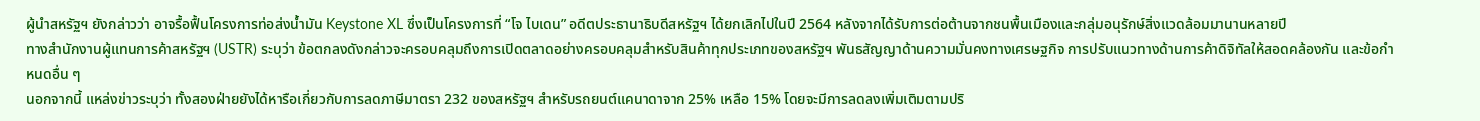ผู้นำสหรัฐฯ ยังกล่าวว่า อาจรื้อฟื้นโครงการท่อส่งน้ำมัน Keystone XL ซึ่งเป็นโครงการที่ “โจ ไบเดน” อดีตประธานาธิบดีสหรัฐฯ ได้ยกเลิกไปในปี 2564 หลังจากได้รับการต่อต้านจากชนพื้นเมืองและกลุ่มอนุรักษ์สิ่งแวดล้อมมานานหลายปี
ทางสำนักงานผู้แทนการค้าสหรัฐฯ (USTR) ระบุว่า ข้อตกลงดังกล่าวจะครอบคลุมถึงการเปิดตลาดอย่างครอบคลุมสำหรับสินค้าทุกประเภทของสหรัฐฯ พันธสัญญาด้านความมั่นคงทางเศรษฐกิจ การปรับแนวทางด้านการค้าดิจิทัลให้สอดคล้องกัน และข้อกำหนดอื่น ๆ
นอกจากนี้ แหล่งข่าวระบุว่า ทั้งสองฝ่ายยังได้หารือเกี่ยวกับการลดภาษีมาตรา 232 ของสหรัฐฯ สำหรับรถยนต์แคนาดาจาก 25% เหลือ 15% โดยจะมีการลดลงเพิ่มเติมตามปริ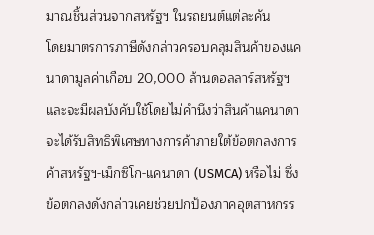มาณชิ้นส่วนจากสหรัฐฯ ในรถยนต์แต่ละคัน
โดยมาตรการภาษีดังกล่าวครอบคลุมสินค้าของแคนาดามูลค่าเกือบ 20,000 ล้านดอลลาร์สหรัฐฯ และจะมีผลบังคับใช้โดยไม่คำนึงว่าสินค้าแคนาดาจะได้รับสิทธิพิเศษทางการค้าภายใต้ข้อตกลงการค้าสหรัฐฯ-เม็กซิโก-แคนาดา (USMCA) หรือไม่ ซึ่งข้อตกลงดังกล่าวเคยช่วยปกป้องภาคอุตสาหกรร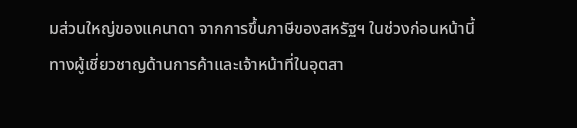มส่วนใหญ่ของแคนาดา จากการขึ้นภาษีของสหรัฐฯ ในช่วงก่อนหน้านี้
ทางผู้เชี่ยวชาญด้านการค้าและเจ้าหน้าที่ในอุตสา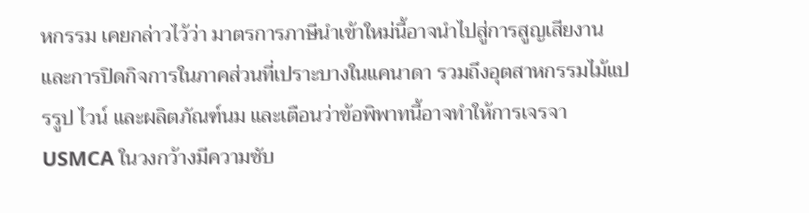หกรรม เคยกล่าวไว้ว่า มาตรการภาษีนำเข้าใหม่นี้อาจนำไปสู่การสูญเสียงานและการปิดกิจการในภาคส่วนที่เปราะบางในแคนาดา รวมถึงอุตสาหกรรมไม้แปรรูป ไวน์ และผลิตภัณฑ์นม และเตือนว่าข้อพิพาทนี้อาจทำให้การเจรจา USMCA ในวงกว้างมีความซับ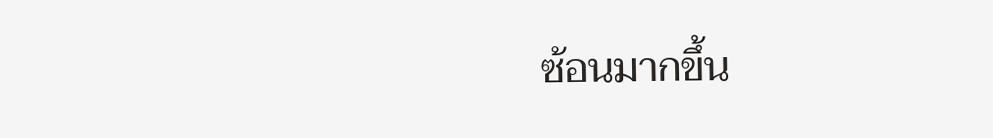ซ้อนมากขึ้น